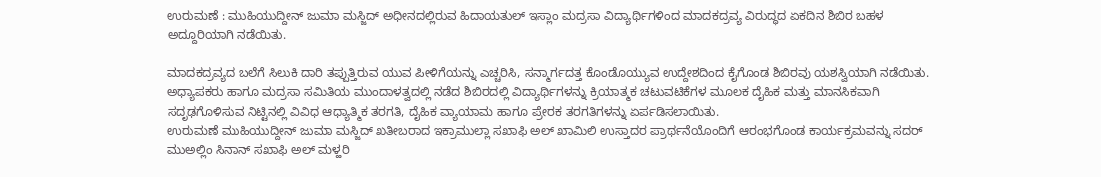ಉರುಮಣೆ : ಮುಹಿಯುದ್ದೀನ್ ಜುಮಾ ಮಸ್ಜಿದ್ ಅಧೀನದಲ್ಲಿರುವ ಹಿದಾಯತುಲ್ ಇಸ್ಲಾಂ ಮದ್ರಸಾ ವಿದ್ಯಾರ್ಥಿಗಳಿಂದ ಮಾದಕದ್ರವ್ಯ ವಿರುದ್ಧದ ಏಕದಿನ ಶಿಬಿರ ಬಹಳ ಅದ್ದೂರಿಯಾಗಿ ನಡೆಯಿತು.

ಮಾದಕದ್ರವ್ಯದ ಬಲೆಗೆ ಸಿಲುಕಿ ದಾರಿ ತಪ್ಪುತ್ತಿರುವ ಯುವ ಪೀಳಿಗೆಯನ್ನು ಎಚ್ಚರಿಸಿ, ಸನ್ಮಾರ್ಗದತ್ತ ಕೊಂಡೊಯ್ಯುವ ಉದ್ದೇಶದಿಂದ ಕೈಗೊಂಡ ಶಿಬಿರವು ಯಶಸ್ವಿಯಾಗಿ ನಡೆಯಿತು. ಅಧ್ಯಾಪಕರು ಹಾಗೂ ಮದ್ರಸಾ ಸಮಿತಿಯ ಮುಂದಾಳತ್ವದಲ್ಲಿ ನಡೆದ ಶಿಬಿರದಲ್ಲಿ ವಿದ್ಯಾರ್ಥಿಗಳನ್ನು ಕ್ರಿಯಾತ್ಮಕ ಚಟುವಟಿಕೆಗಳ ಮೂಲಕ ದೈಹಿಕ ಮತ್ತು ಮಾನಸಿಕವಾಗಿ ಸದೃಢಗೊಳಿಸುವ ನಿಟ್ಟಿನಲ್ಲಿ ವಿವಿಧ ಆಧ್ಯಾತ್ಮಿಕ ತರಗತಿ, ದೈಹಿಕ ವ್ಯಾಯಾಮ ಹಾಗೂ ಪ್ರೇರಕ ತರಗತಿಗಳನ್ನು ಏರ್ಪಡಿಸಲಾಯಿತು.
ಉರುಮಣೆ ಮುಹಿಯುದ್ದೀನ್ ಜುಮಾ ಮಸ್ಜಿದ್ ಖತೀಬರಾದ ಇಕ್ರಾಮುಲ್ಲಾ ಸಖಾಫಿ ಅಲ್ ಖಾಮಿಲಿ ಉಸ್ತಾದರ ಪ್ರಾರ್ಥನೆಯೊಂದಿಗೆ ಆರಂಭಗೊಂಡ ಕಾರ್ಯಕ್ರಮವನ್ನು ಸದರ್ ಮುಅಲ್ಲಿಂ ಸಿನಾನ್ ಸಖಾಫಿ ಅಲ್ ಮಳ್ಹರಿ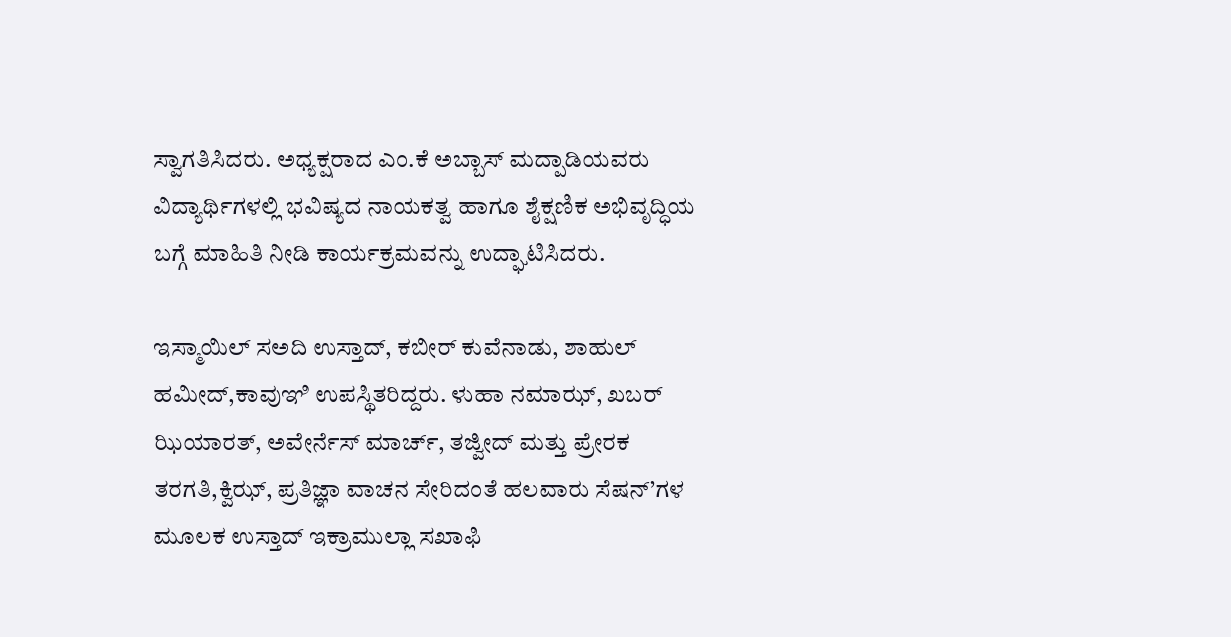ಸ್ವಾಗತಿಸಿದರು. ಅಧ್ಯಕ್ಷರಾದ ಎಂ.ಕೆ ಅಬ್ಬಾಸ್ ಮದ್ಪಾಡಿಯವರು ವಿದ್ಯಾರ್ಥಿಗಳಲ್ಲಿ ಭವಿಷ್ಯದ ನಾಯಕತ್ವ ಹಾಗೂ ಶೈಕ್ಷಣಿಕ ಅಭಿವೃದ್ಧಿಯ ಬಗ್ಗೆ ಮಾಹಿತಿ ನೀಡಿ ಕಾರ್ಯಕ್ರಮವನ್ನು ಉದ್ಘಾಟಿಸಿದರು.

ಇಸ್ಮಾಯಿಲ್ ಸಅದಿ ಉಸ್ತಾದ್, ಕಬೀರ್ ಕುವೆನಾಡು, ಶಾಹುಲ್ ಹಮೀದ್,ಕಾವುಞಿ ಉಪಸ್ಥಿತರಿದ್ದರು. ಳುಹಾ ನಮಾಝ್, ಖಬರ್ ಝಿಯಾರತ್, ಅವೇರ್ನೆಸ್ ಮಾರ್ಚ್, ತಜ್ವೀದ್ ಮತ್ತು ಪ್ರೇರಕ ತರಗತಿ,ಕ್ವಿಝ್, ಪ್ರತಿಜ್ಞಾ ವಾಚನ ಸೇರಿದಂತೆ ಹಲವಾರು ಸೆಷನ್’ಗಳ ಮೂಲಕ ಉಸ್ತಾದ್ ಇಕ್ರಾಮುಲ್ಲಾ ಸಖಾಫಿ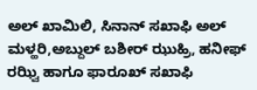ಅಲ್ ಖಾಮಿಲಿ, ಸಿನಾನ್ ಸಖಾಫಿ ಅಲ್ ಮಳ್ಹರಿ,ಅಬ್ದುಲ್ ಬಶೀರ್ ಝುಹ್ರಿ, ಹನೀಫ್ ರಝ್ವಿ ಹಾಗೂ ಫಾರೂಖ್ ಸಖಾಫಿ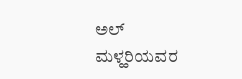ಅಲ್ ಮಳ್ಹರಿಯವರ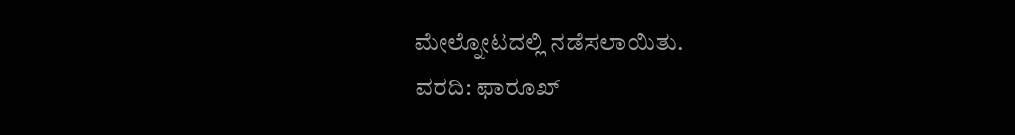ಮೇಲ್ನೋಟದಲ್ಲಿ ನಡೆಸಲಾಯಿತು.
ವರದಿ: ಫಾರೂಖ್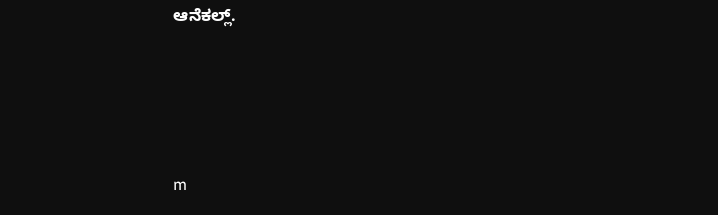ಆನೆಕಲ್ಲ್.




m